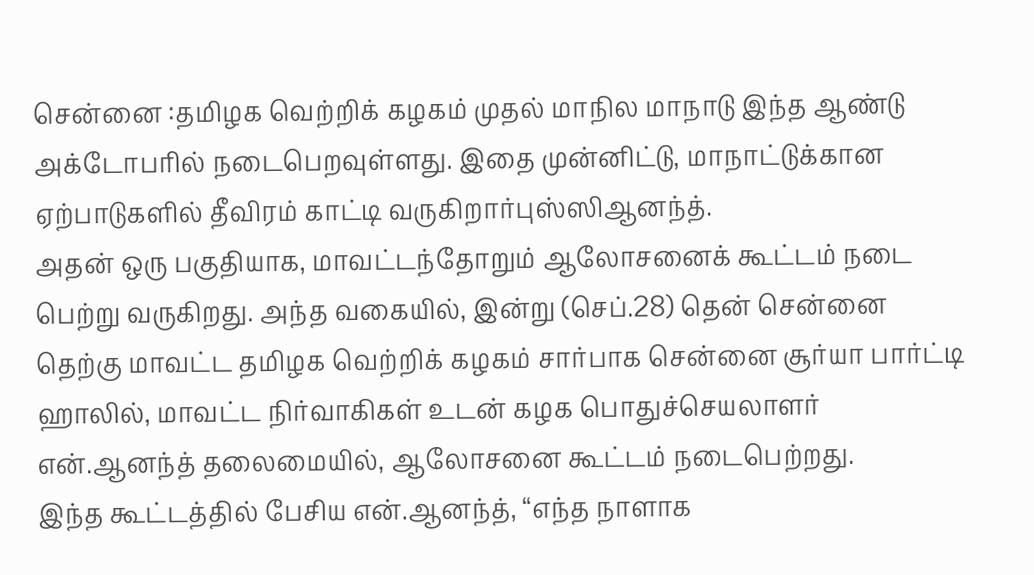சென்னை :தமிழக வெற்றிக் கழகம் முதல் மாநில மாநாடு இந்த ஆண்டு அக்டோபரில் நடைபெறவுள்ளது. இதை முன்னிட்டு, மாநாட்டுக்கான ஏற்பாடுகளில் தீவிரம் காட்டி வருகிறார்புஸ்ஸிஆனந்த்.
அதன் ஒரு பகுதியாக, மாவட்டந்தோறும் ஆலோசனைக் கூட்டம் நடை பெற்று வருகிறது. அந்த வகையில், இன்று (செப்.28) தென் சென்னை தெற்கு மாவட்ட தமிழக வெற்றிக் கழகம் சார்பாக சென்னை சூர்யா பார்ட்டி ஹாலில், மாவட்ட நிர்வாகிகள் உடன் கழக பொதுச்செயலாளர் என்.ஆனந்த் தலைமையில், ஆலோசனை கூட்டம் நடைபெற்றது.
இந்த கூட்டத்தில் பேசிய என்.ஆனந்த், “எந்த நாளாக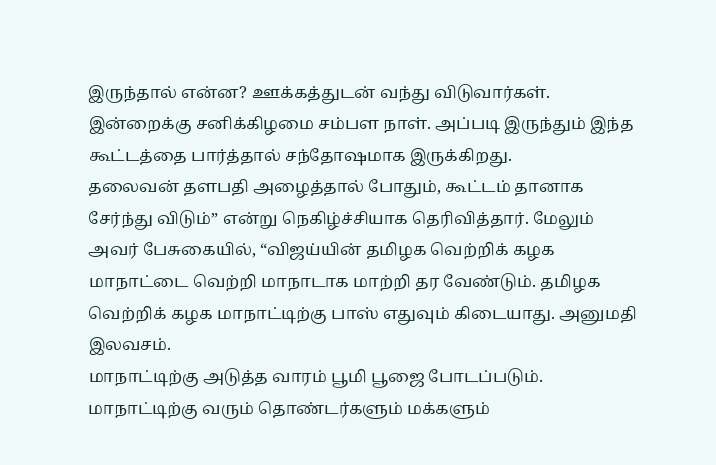இருந்தால் என்ன? ஊக்கத்துடன் வந்து விடுவார்கள். இன்றைக்கு சனிக்கிழமை சம்பள நாள். அப்படி இருந்தும் இந்த கூட்டத்தை பார்த்தால் சந்தோஷமாக இருக்கிறது.
தலைவன் தளபதி அழைத்தால் போதும், கூட்டம் தானாக சேர்ந்து விடும்” என்று நெகிழ்ச்சியாக தெரிவித்தார். மேலும் அவர் பேசுகையில், “விஜய்யின் தமிழக வெற்றிக் கழக மாநாட்டை வெற்றி மாநாடாக மாற்றி தர வேண்டும். தமிழக வெற்றிக் கழக மாநாட்டிற்கு பாஸ் எதுவும் கிடையாது. அனுமதி இலவசம்.
மாநாட்டிற்கு அடுத்த வாரம் பூமி பூஜை போடப்படும். மாநாட்டிற்கு வரும் தொண்டர்களும் மக்களும்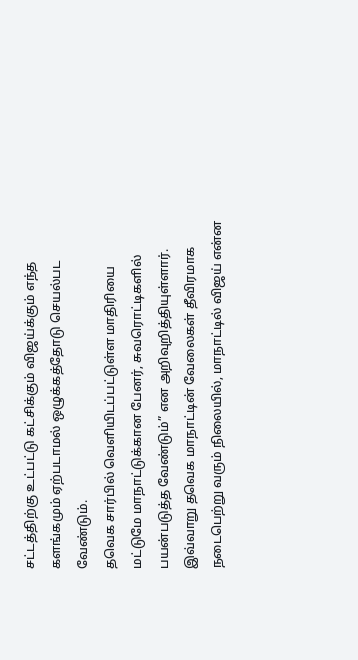சட்டத்திற்கு உட்பட்டு கட்சிக்கும் விஜய்க்கும் எந்த களங்கமும் ஏற்படாமல் ஒழுக்கத்தோடு செயல்பட வேண்டும்.
தவெக சார்பில் வெளியிடப்பட்டுள்ள மாதிரியை மட்டுமே மாநாட்டுக்கான பேனர், சுவரொட்டிகளில் பயன்படுத்த வேண்டும்” என அறிவுறித்தியுள்ளார். இவ்வாறு தவெக மாநாட்டின் வேலைகள் தீவிரமாக நடைபெற்று வரும் நிலையில், மாநாட்டில் விஜய் என்ன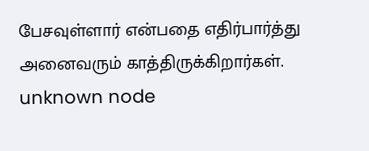பேசவுள்ளார் என்பதை எதிர்பார்த்து அனைவரும் காத்திருக்கிறார்கள்.
unknown node